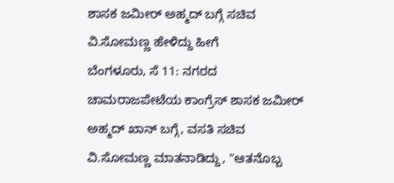ಶಾಸಕ ಜಮೀರ್ ಅಹ್ಮದ್ ಬಗ್ಗೆ ಸಚಿವ ವಿ.ಸೋಮಣ್ಣ ಹೇಳಿದ್ದು ಹೀಗೆ
ಬೆಂಗಳೂರು, ಸೆ 11: ನಗರದ ಚಾಮರಾಜಪೇಟೆಯ ಕಾಂಗ್ರೆಸ್ ಶಾಸಕ ಜಮೀರ್ ಅಹ್ಮದ್ ಖಾನ್ ಬಗ್ಗೆ, ವಸತಿ ಸಚಿವ ವಿ.ಸೋಮಣ್ಣ ಮಾತನಾಡಿದ್ದು, "ಆತನೊಬ್ಬ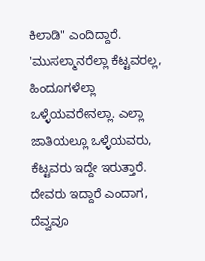ಕಿಲಾಡಿ" ಎಂದಿದ್ದಾರೆ.
'ಮುಸಲ್ಮಾನರೆಲ್ಲಾ ಕೆಟ್ಟವರಲ್ಲ, ಹಿಂದೂಗಳೆಲ್ಲಾ ಒಳ್ಳೆಯವರೇನಲ್ಲಾ. ಎಲ್ಲಾ ಜಾತಿಯಲ್ಲೂ ಒಳ್ಳೆಯವರು, ಕೆಟ್ಟವರು ಇದ್ದೇ ಇರುತ್ತಾರೆ. ದೇವರು ಇದ್ದಾರೆ ಎಂದಾಗ, ದೆವ್ವವೂ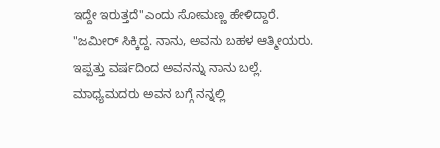ಇದ್ದೇ ಇರುತ್ತದೆ"ಎಂದು ಸೋಮಣ್ಣ ಹೇಳಿದ್ದಾರೆ.
"ಜಮೀರ್ ಸಿಕ್ಕಿದ್ದ. ನಾನು, ಅವನು ಬಹಳ ಆತ್ಮೀಯರು. ಇಪ್ಪತ್ತು ವರ್ಷದಿಂದ ಅವನನ್ನು ನಾನು ಬಲ್ಲೆ. ಮಾಧ್ಯಮದರು ಅವನ ಬಗ್ಗೆ ನನ್ನಲ್ಲಿ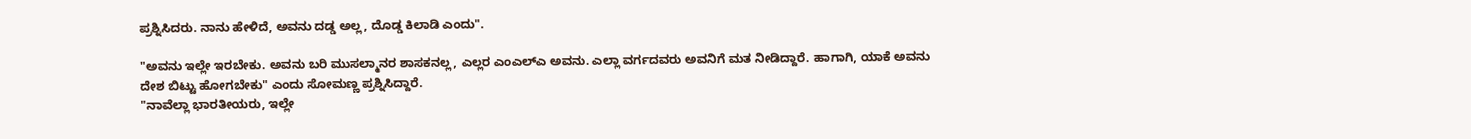ಪ್ರಶ್ನಿಸಿದರು. ನಾನು ಹೇಳಿದೆ, ಅವನು ದಡ್ಡ ಅಲ್ಲ, ದೊಡ್ಡ ಕಿಲಾಡಿ ಎಂದು".

"ಅವನು ಇಲ್ಲೇ ಇರಬೇಕು. ಅವನು ಬರಿ ಮುಸಲ್ಮಾನರ ಶಾಸಕನಲ್ಲ, ಎಲ್ಲರ ಎಂಎಲ್ಎ ಅವನು. ಎಲ್ಲಾ ವರ್ಗದವರು ಅವನಿಗೆ ಮತ ನೀಡಿದ್ದಾರೆ. ಹಾಗಾಗಿ, ಯಾಕೆ ಅವನು ದೇಶ ಬಿಟ್ಟು ಹೋಗಬೇಕು" ಎಂದು ಸೋಮಣ್ಣ ಪ್ರಶ್ನಿಸಿದ್ದಾರೆ.
"ನಾವೆಲ್ಲಾ ಭಾರತೀಯರು, ಇಲ್ಲೇ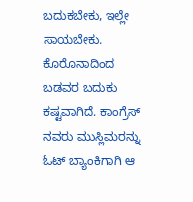ಬದುಕಬೇಕು, ಇಲ್ಲೇ ಸಾಯಬೇಕು. ಕೊರೊನಾದಿಂದ ಬಡವರ ಬದುಕು ಕಷ್ಟವಾಗಿದೆ. ಕಾಂಗ್ರೆಸ್ ನವರು ಮುಸ್ಲಿಮರನ್ನು ಓಟ್ ಬ್ಯಾಂಕಿಗಾಗಿ ಆ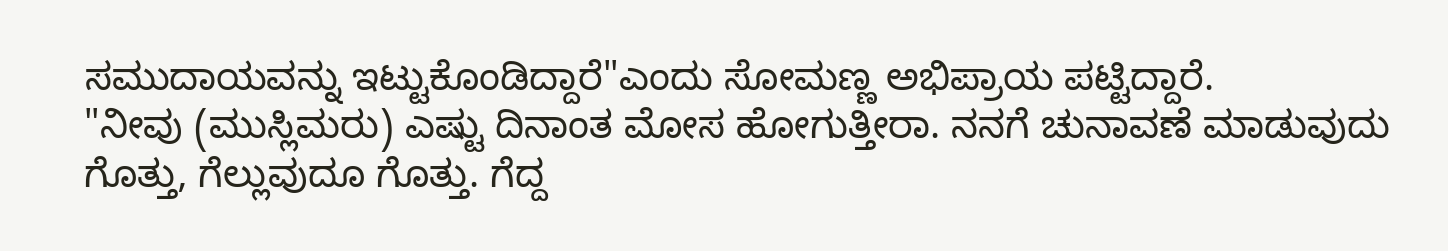ಸಮುದಾಯವನ್ನು ಇಟ್ಟುಕೊಂಡಿದ್ದಾರೆ"ಎಂದು ಸೋಮಣ್ಣ ಅಭಿಪ್ರಾಯ ಪಟ್ಟಿದ್ದಾರೆ.
"ನೀವು (ಮುಸ್ಲಿಮರು) ಎಷ್ಟು ದಿನಾಂತ ಮೋಸ ಹೋಗುತ್ತೀರಾ. ನನಗೆ ಚುನಾವಣೆ ಮಾಡುವುದು ಗೊತ್ತು, ಗೆಲ್ಲುವುದೂ ಗೊತ್ತು. ಗೆದ್ದ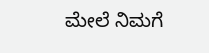ಮೇಲೆ ನಿಮಗೆ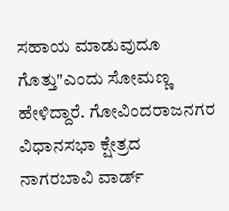ಸಹಾಯ ಮಾಡುವುದೂ ಗೊತ್ತು"ಎಂದು ಸೋಮಣ್ಣ ಹೇಳಿದ್ದಾರೆ. ಗೋವಿಂದರಾಜನಗರ ವಿಧಾನಸಭಾ ಕ್ಷೇತ್ರದ ನಾಗರಬಾವಿ ವಾರ್ಡ್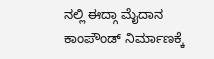ನಲ್ಲಿ ಈದ್ಗಾ ಮೈದಾನ ಕಾಂಪೌಂಡ್ ನಿರ್ಮಾಣಕ್ಕೆ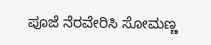ಪೂಜೆ ನೆರವೇರಿಸಿ ಸೋಮಣ್ಣ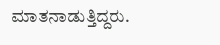ಮಾತನಾಡುತ್ತಿದ್ದರು.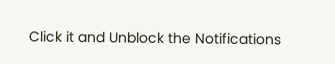Click it and Unblock the Notifications